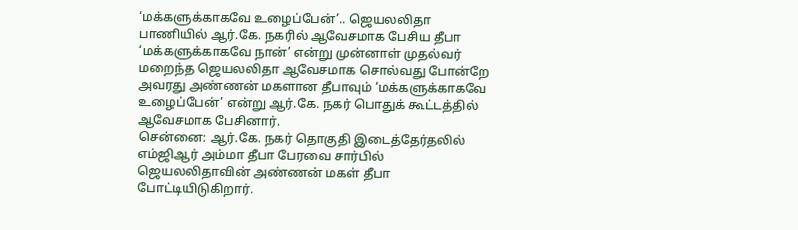‘மக்களுக்காகவே உழைப்பேன்’.. ஜெயலலிதா பாணியில் ஆர்.கே. நகரில் ஆவேசமாக பேசிய தீபா
‘மக்களுக்காகவே நான்’ என்று முன்னாள் முதல்வர் மறைந்த ஜெயலலிதா ஆவேசமாக சொல்வது போன்றே அவரது அண்ணன் மகளான தீபாவும் ‘மக்களுக்காகவே உழைப்பேன்’ என்று ஆர்.கே. நகர் பொதுக் கூட்டத்தில் ஆவேசமாக பேசினார்.
சென்னை: ஆர்.கே. நகர் தொகுதி இடைத்தேர்தலில் எம்ஜிஆர் அம்மா தீபா பேரவை சார்பில் ஜெயலலிதாவின் அண்ணன் மகள் தீபா போட்டியிடுகிறார்.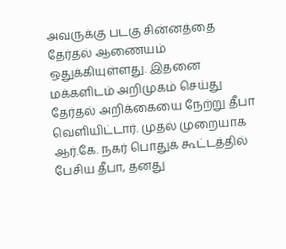அவருக்கு படகு சின்னத்தை தேர்தல் ஆணையம் ஒதுக்கியுள்ளது. இதனை மக்களிடம் அறிமுகம் செய்து தேர்தல் அறிக்கையை நேற்று தீபா வெளியிட்டார். முதல் முறையாக ஆர்.கே. நகர் பொதுக் கூட்டத்தில் பேசிய தீபா, தனது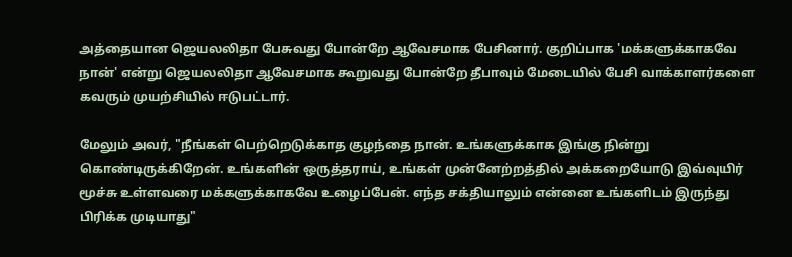அத்தையான ஜெயலலிதா பேசுவது போன்றே ஆவேசமாக பேசினார். குறிப்பாக 'மக்களுக்காகவே நான்' என்று ஜெயலலிதா ஆவேசமாக கூறுவது போன்றே தீபாவும் மேடையில் பேசி வாக்காளர்களை கவரும் முயற்சியில் ஈடுபட்டார்.

மேலும் அவர், "நீங்கள் பெற்றெடுக்காத குழந்தை நான். உங்களுக்காக இங்கு நின்று கொண்டிருக்கிறேன். உங்களின் ஒருத்தராய், உங்கள் முன்னேற்றத்தில் அக்கறையோடு இவ்வுயிர் மூச்சு உள்ளவரை மக்களுக்காகவே உழைப்பேன். எந்த சக்தியாலும் என்னை உங்களிடம் இருந்து பிரிக்க முடியாது"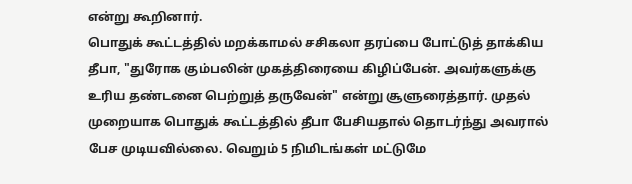என்று கூறினார்.
பொதுக் கூட்டத்தில் மறக்காமல் சசிகலா தரப்பை போட்டுத் தாக்கிய தீபா, "துரோக கும்பலின் முகத்திரையை கிழிப்பேன். அவர்களுக்கு உரிய தண்டனை பெற்றுத் தருவேன்" என்று சூளுரைத்தார். முதல் முறையாக பொதுக் கூட்டத்தில் தீபா பேசியதால் தொடர்ந்து அவரால் பேச முடியவில்லை. வெறும் 5 நிமிடங்கள் மட்டுமே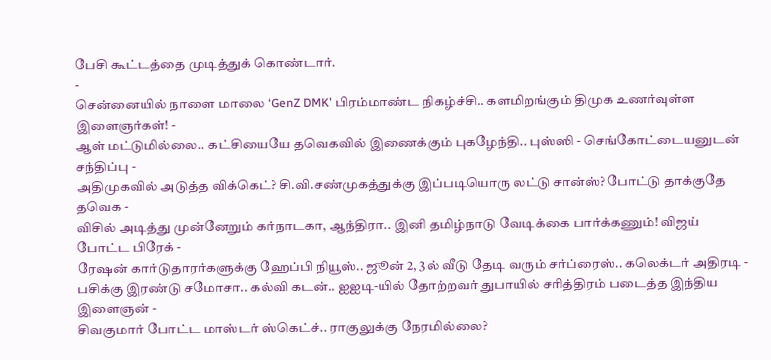பேசி கூட்டத்தை முடித்துக் கொண்டார்.
-
சென்னையில் நாளை மாலை ‘GenZ DMK’ பிரம்மாண்ட நிகழ்ச்சி.. களமிறங்கும் திமுக உணர்வுள்ள இளைஞர்கள்! -
ஆள் மட்டுமில்லை.. கட்சியையே தவெகவில் இணைக்கும் புகழேந்தி.. புஸ்ஸி - செங்கோட்டையனுடன் சந்திப்பு -
அதிமுகவில் அடுத்த விக்கெட்? சி.வி.சண்முகத்துக்கு இப்படியொரு லட்டு சான்ஸ்? போட்டு தாக்குதே தவெக -
விசில் அடித்து முன்னேறும் கர்நாடகா, ஆந்திரா.. இனி தமிழ்நாடு வேடிக்கை பார்க்கணும்! விஜய் போட்ட பிரேக் -
ரேஷன் கார்டுதாரர்களுக்கு ஹேப்பி நியூஸ்.. ஜூன் 2, 3ல் வீடு தேடி வரும் சர்ப்ரைஸ்.. கலெக்டர் அதிரடி -
பசிக்கு இரண்டு சமோசா.. கல்வி கடன்.. ஐஐடி-யில் தோற்றவர் துபாயில் சரித்திரம் படைத்த இந்திய இளைஞன் -
சிவகுமார் போட்ட மாஸ்டர் ஸ்கெட்ச்.. ராகுலுக்கு நேரமில்லை?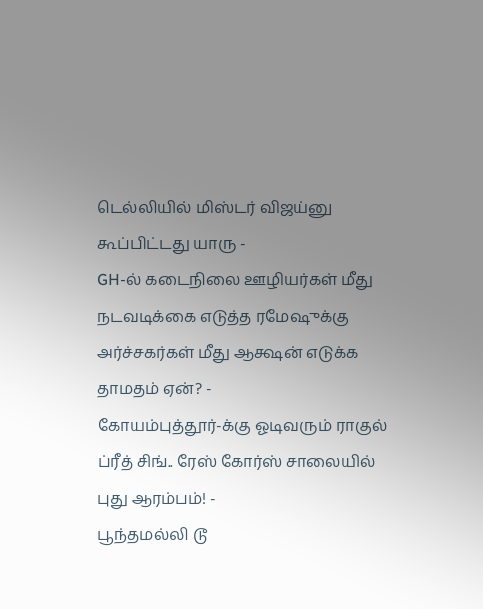டெல்லியில் மிஸ்டர் விஜய்னு கூப்பிட்டது யாரு -
GH-ல் கடைநிலை ஊழியர்கள் மீது நடவடிக்கை எடுத்த ரமேஷுக்கு அர்ச்சகர்கள் மீது ஆக்ஷன் எடுக்க தாமதம் ஏன்? -
கோயம்புத்தூர்-க்கு ஓடிவரும் ராகுல் ப்ரீத் சிங்.. ரேஸ் கோர்ஸ் சாலையில் புது ஆரம்பம்! -
பூந்தமல்லி டூ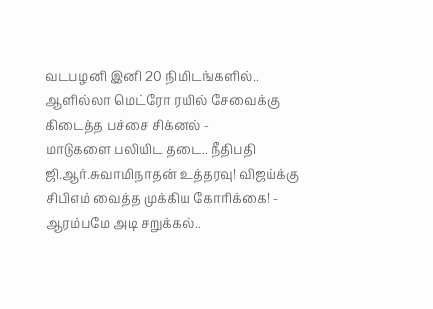வடபழனி இனி 20 நிமிடங்களில்.. ஆளில்லா மெட்ரோ ரயில் சேவைக்கு கிடைத்த பச்சை சிக்னல் -
மாடுகளை பலியிட தடை.. நீதிபதி ஜி.ஆர்.சுவாமிநாதன் உத்தரவு! விஜய்க்கு சிபிஎம் வைத்த முக்கிய கோரிக்கை! -
ஆரம்பமே அடி சறுக்கல்..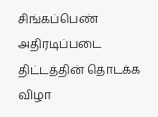சிங்கப்பெண் அதிரடிப்படை திட்டத்தின் தொடக்க விழா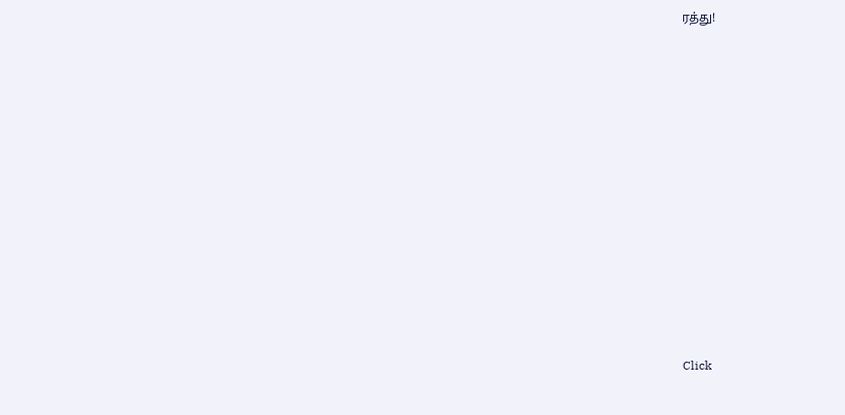ரத்து!












Click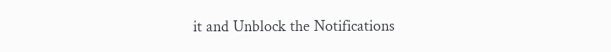it and Unblock the Notifications